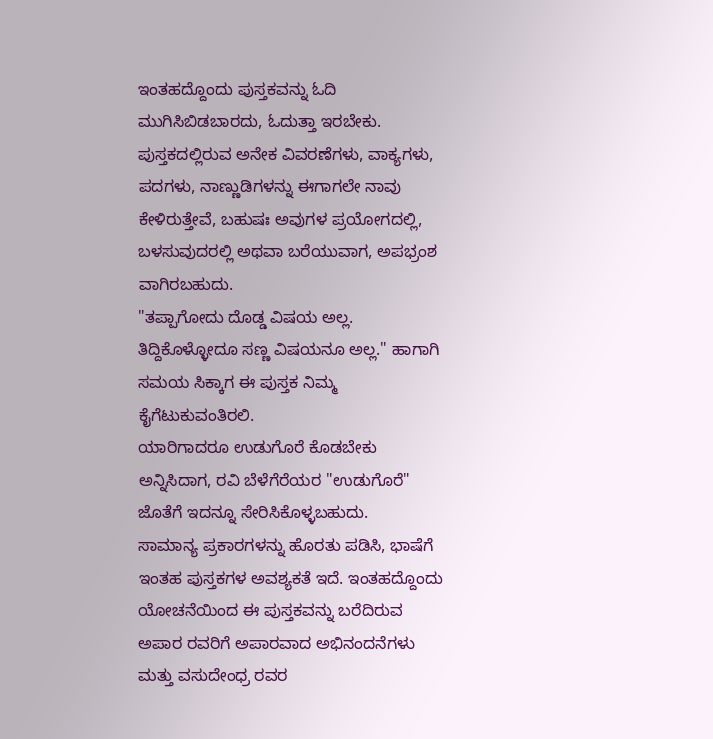ಇಂತಹದ್ದೊಂದು ಪುಸ್ತಕವನ್ನು ಓದಿ ಮುಗಿಸಿಬಿಡಬಾರದು, ಓದುತ್ತಾ ಇರಬೇಕು. ಪುಸ್ತಕದಲ್ಲಿರುವ ಅನೇಕ ವಿವರಣೆಗಳು, ವಾಕ್ಯಗಳು, ಪದಗಳು, ನಾಣ್ಣುಡಿಗಳನ್ನು ಈಗಾಗಲೇ ನಾವು ಕೇಳಿರುತ್ತೇವೆ, ಬಹುಷಃ ಅವುಗಳ ಪ್ರಯೋಗದಲ್ಲಿ, ಬಳಸುವುದರಲ್ಲಿ ಅಥವಾ ಬರೆಯುವಾಗ, ಅಪಭ್ರಂಶ ವಾಗಿರಬಹುದು.
"ತಪ್ಪಾಗೋದು ದೊಡ್ಡ ವಿಷಯ ಅಲ್ಲ. ತಿದ್ದಿಕೊಳ್ಳೋದೂ ಸಣ್ಣ ವಿಷಯನೂ ಅಲ್ಲ." ಹಾಗಾಗಿ ಸಮಯ ಸಿಕ್ಕಾಗ ಈ ಪುಸ್ತಕ ನಿಮ್ಮ ಕೈಗೆಟುಕುವಂತಿರಲಿ.
ಯಾರಿಗಾದರೂ ಉಡುಗೊರೆ ಕೊಡಬೇಕು ಅನ್ನಿಸಿದಾಗ, ರವಿ ಬೆಳೆಗೆರೆಯರ "ಉಡುಗೊರೆ" ಜೊತೆಗೆ ಇದನ್ನೂ ಸೇರಿಸಿಕೊಳ್ಳಬಹುದು.
ಸಾಮಾನ್ಯ ಪ್ರಕಾರಗಳನ್ನು ಹೊರತು ಪಡಿಸಿ, ಭಾಷೆಗೆ ಇಂತಹ ಪುಸ್ತಕಗಳ ಅವಶ್ಯಕತೆ ಇದೆ. ಇಂತಹದ್ದೊಂದು ಯೋಚನೆಯಿಂದ ಈ ಪುಸ್ತಕವನ್ನು ಬರೆದಿರುವ ಅಪಾರ ರವರಿಗೆ ಅಪಾರವಾದ ಅಭಿನಂದನೆಗಳು ಮತ್ತು ವಸುದೇಂಧ್ರ ರವರ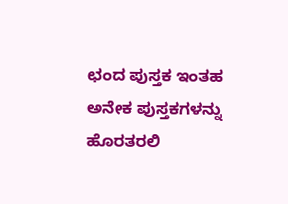ಛಂದ ಪುಸ್ತಕ ಇಂತಹ ಅನೇಕ ಪುಸ್ತಕಗಳನ್ನು ಹೊರತರಲಿ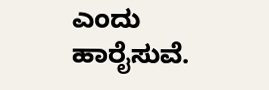ಎಂದು ಹಾರೈಸುವೆ.